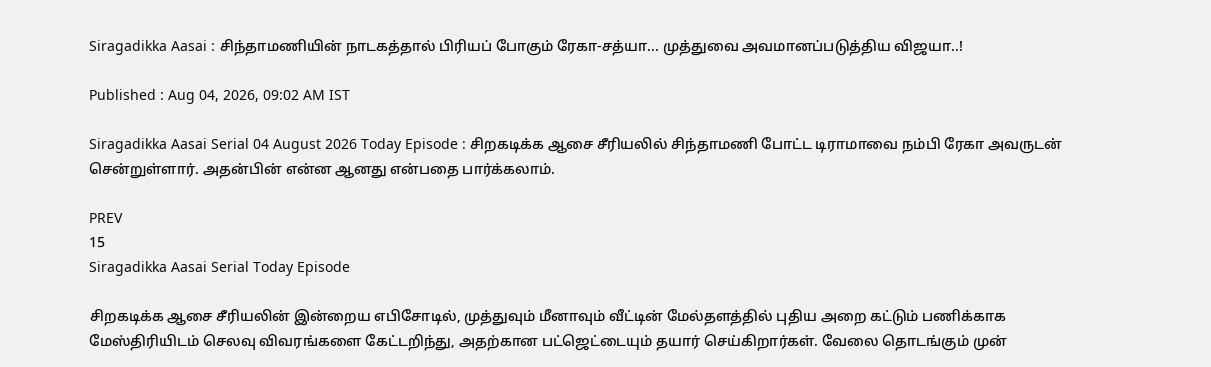Siragadikka Aasai : சிந்தாமணியின் நாடகத்தால் பிரியப் போகும் ரேகா-சத்யா... முத்துவை அவமானப்படுத்திய விஜயா..!

Published : Aug 04, 2026, 09:02 AM IST

Siragadikka Aasai Serial 04 August 2026 Today Episode : சிறகடிக்க ஆசை சீரியலில் சிந்தாமணி போட்ட டிராமாவை நம்பி ரேகா அவருடன் சென்றுள்ளார். அதன்பின் என்ன ஆனது என்பதை பார்க்கலாம்.

PREV
15
Siragadikka Aasai Serial Today Episode

சிறகடிக்க ஆசை சீரியலின் இன்றைய எபிசோடில், முத்துவும் மீனாவும் வீட்டின் மேல்தளத்தில் புதிய அறை கட்டும் பணிக்காக மேஸ்திரியிடம் செலவு விவரங்களை கேட்டறிந்து, அதற்கான பட்ஜெட்டையும் தயார் செய்கிறார்கள். வேலை தொடங்கும் முன்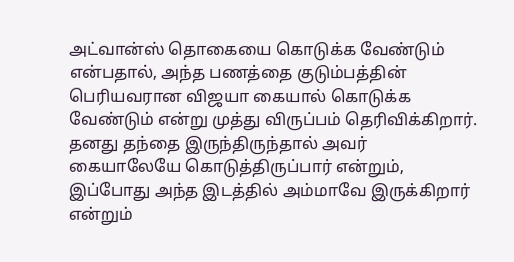அட்வான்ஸ் தொகையை கொடுக்க வேண்டும் என்பதால், அந்த பணத்தை குடும்பத்தின் பெரியவரான விஜயா கையால் கொடுக்க வேண்டும் என்று முத்து விருப்பம் தெரிவிக்கிறார். தனது தந்தை இருந்திருந்தால் அவர் கையாலேயே கொடுத்திருப்பார் என்றும், இப்போது அந்த இடத்தில் அம்மாவே இருக்கிறார் என்றும்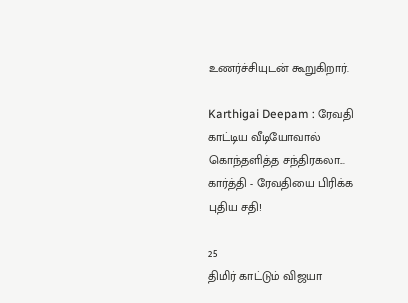உணர்ச்சியுடன் கூறுகிறார்.

Karthigai Deepam : ரேவதி காட்டிய வீடியோவால் கொந்தளித்த சந்திரகலா... கார்த்தி - ரேவதியை பிரிக்க புதிய சதி!

25
திமிர் காட்டும் விஜயா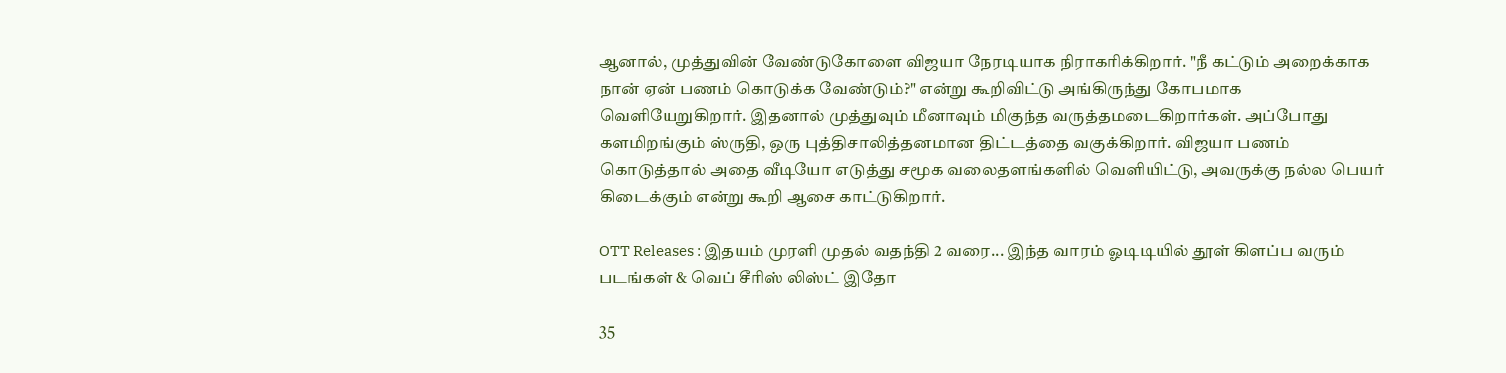ஆனால், முத்துவின் வேண்டுகோளை விஜயா நேரடியாக நிராகரிக்கிறார். "நீ கட்டும் அறைக்காக நான் ஏன் பணம் கொடுக்க வேண்டும்?" என்று கூறிவிட்டு அங்கிருந்து கோபமாக வெளியேறுகிறார். இதனால் முத்துவும் மீனாவும் மிகுந்த வருத்தமடைகிறார்கள். அப்போது களமிறங்கும் ஸ்ருதி, ஒரு புத்திசாலித்தனமான திட்டத்தை வகுக்கிறார். விஜயா பணம் கொடுத்தால் அதை வீடியோ எடுத்து சமூக வலைதளங்களில் வெளியிட்டு, அவருக்கு நல்ல பெயர் கிடைக்கும் என்று கூறி ஆசை காட்டுகிறார்.

OTT Releases : இதயம் முரளி முதல் வதந்தி 2 வரை... இந்த வாரம் ஓடிடியில் தூள் கிளப்ப வரும் படங்கள் & வெப் சீரிஸ் லிஸ்ட் இதோ

35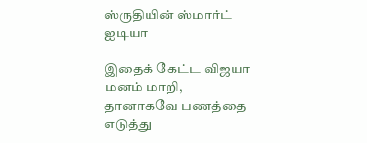ஸ்ருதியின் ஸ்மார்ட் ஐடியா

இதைக் கேட்ட விஜயா மனம் மாறி, தானாகவே பணத்தை எடுத்து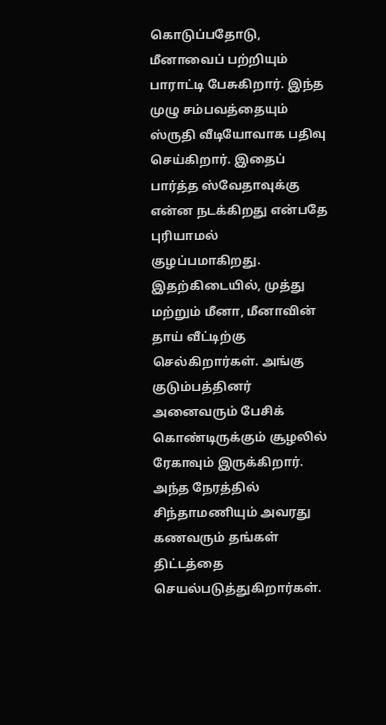கொடுப்பதோடு, மீனாவைப் பற்றியும் பாராட்டி பேசுகிறார். இந்த முழு சம்பவத்தையும் ஸ்ருதி வீடியோவாக பதிவு செய்கிறார். இதைப் பார்த்த ஸ்வேதாவுக்கு என்ன நடக்கிறது என்பதே புரியாமல் குழப்பமாகிறது. இதற்கிடையில், முத்து மற்றும் மீனா, மீனாவின் தாய் வீட்டிற்கு செல்கிறார்கள். அங்கு குடும்பத்தினர் அனைவரும் பேசிக் கொண்டிருக்கும் சூழலில் ரேகாவும் இருக்கிறார். அந்த நேரத்தில் சிந்தாமணியும் அவரது கணவரும் தங்கள் திட்டத்தை செயல்படுத்துகிறார்கள்.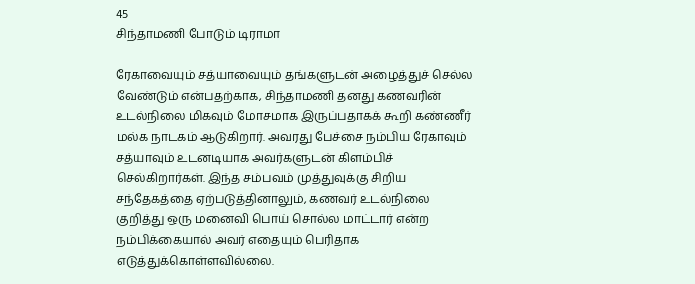45
சிந்தாமணி போடும் டிராமா

ரேகாவையும் சத்யாவையும் தங்களுடன் அழைத்துச் செல்ல வேண்டும் என்பதற்காக, சிந்தாமணி தனது கணவரின் உடல்நிலை மிகவும் மோசமாக இருப்பதாகக் கூறி கண்ணீர் மல்க நாடகம் ஆடுகிறார். அவரது பேச்சை நம்பிய ரேகாவும் சத்யாவும் உடனடியாக அவர்களுடன் கிளம்பிச் செல்கிறார்கள். இந்த சம்பவம் முத்துவுக்கு சிறிய சந்தேகத்தை ஏற்படுத்தினாலும், கணவர் உடல்நிலை குறித்து ஒரு மனைவி பொய் சொல்ல மாட்டார் என்ற நம்பிக்கையால் அவர் எதையும் பெரிதாக எடுத்துக்கொள்ளவில்லை.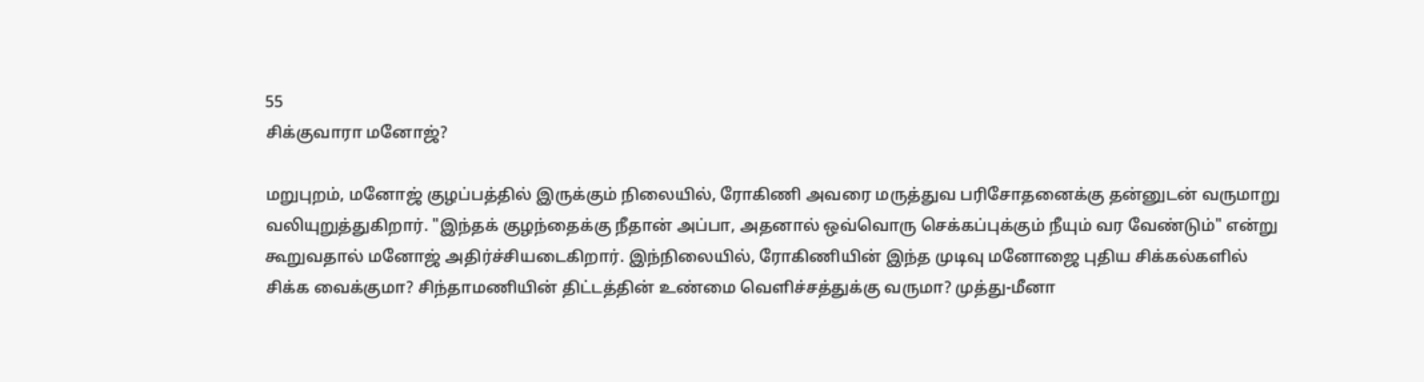55
சிக்குவாரா மனோஜ்?

மறுபுறம், மனோஜ் குழப்பத்தில் இருக்கும் நிலையில், ரோகிணி அவரை மருத்துவ பரிசோதனைக்கு தன்னுடன் வருமாறு வலியுறுத்துகிறார். "இந்தக் குழந்தைக்கு நீதான் அப்பா, அதனால் ஒவ்வொரு செக்கப்புக்கும் நீயும் வர வேண்டும்" என்று கூறுவதால் மனோஜ் அதிர்ச்சியடைகிறார். இந்நிலையில், ரோகிணியின் இந்த முடிவு மனோஜை புதிய சிக்கல்களில் சிக்க வைக்குமா? சிந்தாமணியின் திட்டத்தின் உண்மை வெளிச்சத்துக்கு வருமா? முத்து-மீனா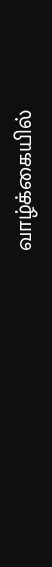வாழ்க்கையில்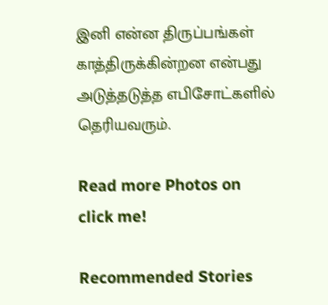இனி என்ன திருப்பங்கள் காத்திருக்கின்றன என்பது அடுத்தடுத்த எபிசோட்களில் தெரியவரும்.

Read more Photos on
click me!

Recommended Stories